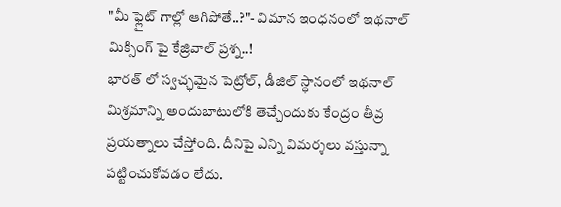"మీ ఫ్లైట్ గాల్లో ఆగిపోతే..?"- విమాన ఇంధనంలో ఇథనాల్ మిక్సింగ్ పై కేజ్రివాల్ ప్రశ్న..!
భారత్ లో స్వచ్ఛమైన పెట్రోల్, డీజిల్ స్ధానంలో ఇథనాల్ మిశ్రమాన్ని అందుబాటులోకి తెచ్చేందుకు కేంద్రం తీవ్ర ప్రయత్నాలు చేస్తోంది. దీనిపై ఎన్ని విమర్శలు వస్తున్నా పట్టించుకోవడం లేదు.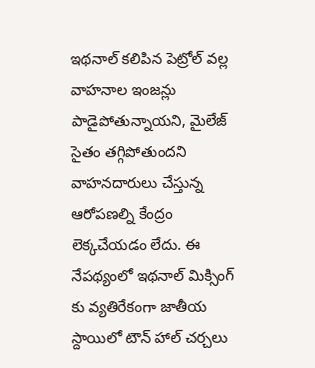ఇథనాల్ కలిపిన పెట్రోల్ వల్ల వాహనాల ఇంజన్లు పాడైపోతున్నాయని, మైలేజ్ సైతం తగ్గిపోతుందని వాహనదారులు చేస్తున్న ఆరోపణల్ని కేంద్రం లెక్కచేయడం లేదు. ఈ నేపథ్యంలో ఇథనాల్ మిక్సింగ్ కు వ్యతిరేకంగా జాతీయ స్దాయిలో టౌన్ హాల్ చర్చలు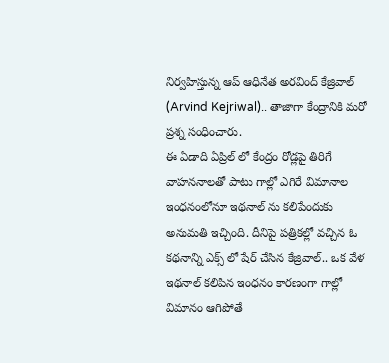నిర్వహిస్తున్న ఆప్ ఆధినేత అరవింద్ కేజ్రివాల్ (Arvind Kejriwal).. తాజాగా కేంద్రానికి మరో ప్రశ్న సంధించారు.
ఈ ఏడాది ఏప్రిల్ లో కేంద్రం రోడ్లపై తిరిగే వాహననాలతో పాటు గాల్లో ఎగిరే విమానాల ఇంధనంలోనూ ఇథనాల్ ను కలిపేందుకు అనుమతి ఇచ్చింది. దీనిపై పత్రికల్లో వచ్చిన ఓ కథనాన్ని ఎక్స్ లో షేర్ చేసిన కేజ్రివాల్.. ఒక వేళ ఇథనాల్ కలిపిన ఇంధనం కారణంగా గాల్లో విమానం ఆగిపోతే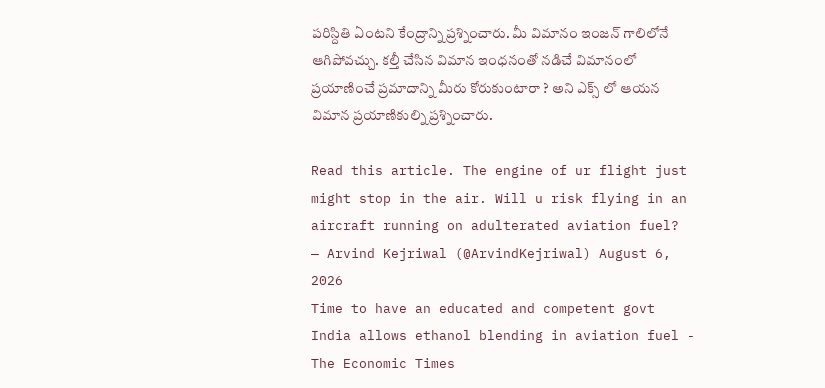పరిస్దితి ఏంటని కేంద్రాన్ని ప్రశ్నించారు. మీ విమానం ఇంజన్ గాలిలోనే ఆగిపోవచ్చు. కల్తీ చేసిన విమాన ఇంధనంతో నడిచే విమానంలో ప్రయాణించే ప్రమాదాన్ని మీరు కోరుకుంటారా ? అని ఎక్స్ లో ఆయన విమాన ప్రయాణికుల్ని ప్రశ్నించారు.

Read this article. The engine of ur flight just might stop in the air. Will u risk flying in an aircraft running on adulterated aviation fuel?
— Arvind Kejriwal (@ArvindKejriwal) August 6, 2026
Time to have an educated and competent govt
India allows ethanol blending in aviation fuel - The Economic Times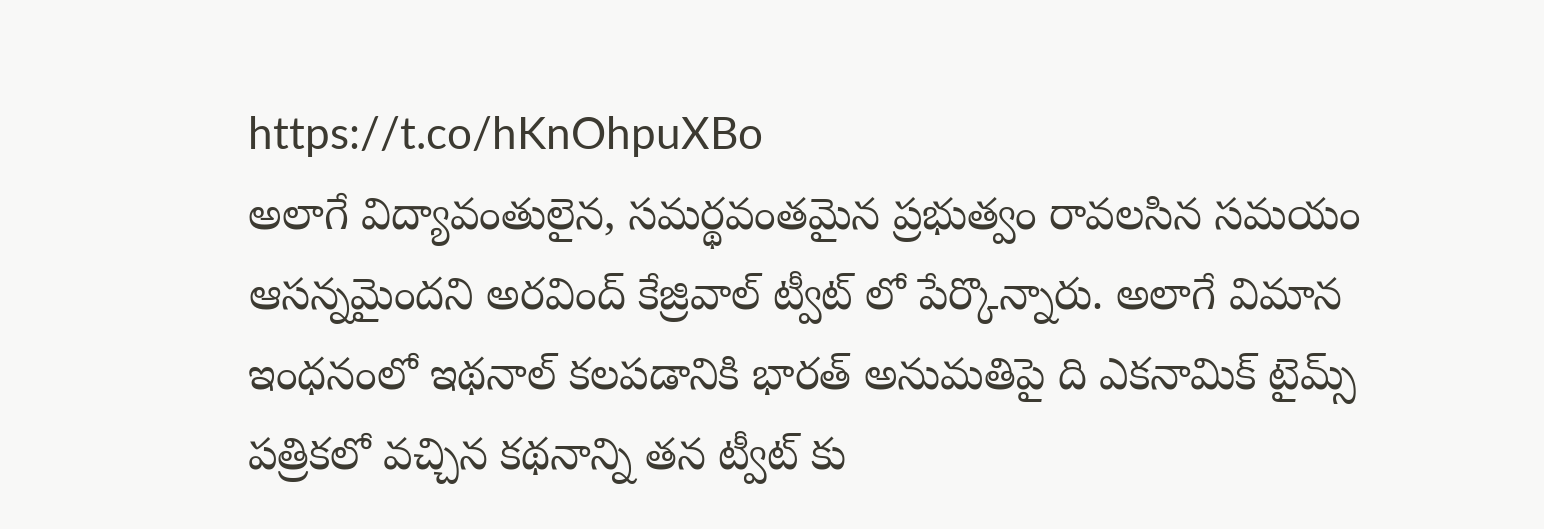https://t.co/hKnOhpuXBo
అలాగే విద్యావంతులైన, సమర్థవంతమైన ప్రభుత్వం రావలసిన సమయం ఆసన్నమైందని అరవింద్ కేజ్రివాల్ ట్వీట్ లో పేర్కొన్నారు. అలాగే విమాన ఇంధనంలో ఇథనాల్ కలపడానికి భారత్ అనుమతిపై ది ఎకనామిక్ టైమ్స్ పత్రికలో వచ్చిన కథనాన్ని తన ట్వీట్ కు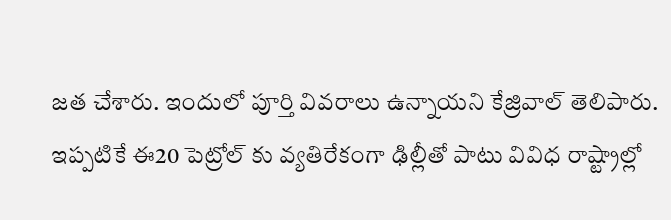జత చేశారు. ఇందులో పూర్తి వివరాలు ఉన్నాయని కేజ్రివాల్ తెలిపారు. ఇప్పటికే ఈ20 పెట్రోల్ కు వ్యతిరేకంగా ఢిల్లీతో పాటు వివిధ రాష్ట్రాల్లో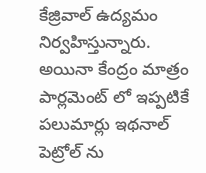కేజ్రివాల్ ఉద్యమం నిర్వహిస్తున్నారు. అయినా కేంద్రం మాత్రం పార్లమెంట్ లో ఇప్పటికే పలుమార్లు ఇథనాల్ పెట్రోల్ ను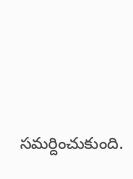సమర్దించుకుంది.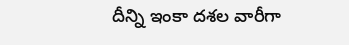దీన్ని ఇంకా దశల వారీగా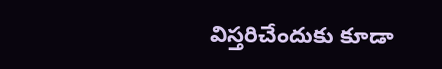విస్తరిచేందుకు కూడా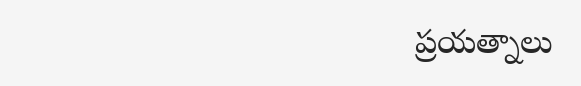ప్రయత్నాలు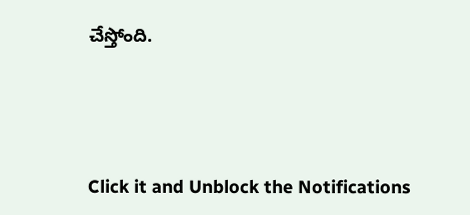చేస్తోంది.




Click it and Unblock the Notifications